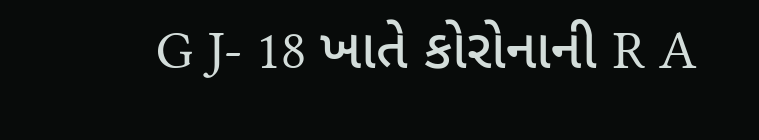G J- 18 ખાતે કોરોનાની R A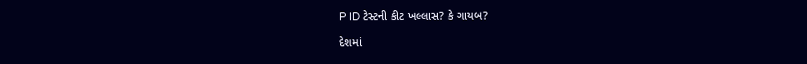P ID ટેસ્ટની કીટ ખલ્લાસ? કે ગાયબ?

દેશમાં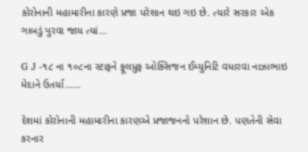કોરોનાની મહામારીના કારણે પ્રજા પરેશાન થઇ ગઇ છે. ત્યારે સરકાર એક ગાબડું પુરવા જાય ત્યાં…

G J -૧૮ ના ૧૦૮ના સ્ટાફને ફૂલપ્રુફ ઓક્સિજન ઈમ્યુનિટિ વધારવા નાઝાભાઇ મેદાને ઉતર્યા……

દેશમાં કોરોનાની મહામારીના કારણએ પ્રજાજનનો પરેશાન છે. પણતેની સેવા કરનાર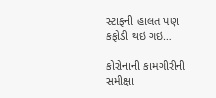સ્ટાફની હાલત પણ કફોડી થઇ ગઇ…

કોરોનાની કામગીરીની સમીક્ષા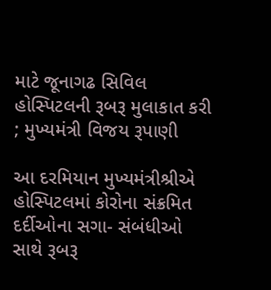માટે જૂનાગઢ સિવિલ હોસ્પિટલની રૂબરૂ મુલાકાત કરી ; મુખ્યમંત્રી વિજય રૂપાણી

આ દરમિયાન મુખ્યમંત્રીશ્રીએ હોસ્પિટલમાં કોરોના સંક્રમિત દર્દીઓના સગા- સંબંધીઓ સાથે રૂબરૂ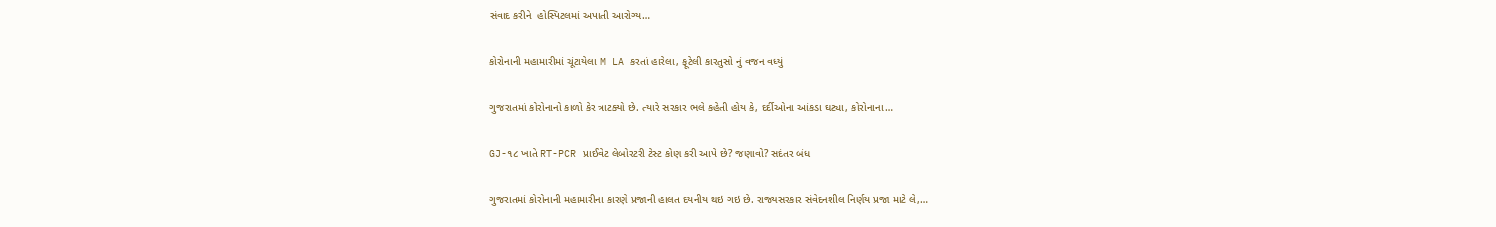સંવાદ કરીને  હોસ્પિટલમાં અપાતી આરોગ્ય…

કોરોનાની મહામારીમાં ચૂંટાયેલા M LA કરતાં હારેલા, ફૂટેલી કારતુસો નું વજન વધ્યું

ગુજરાતમાં કોરોનાનો કાળો કેર ત્રાટક્યો છે. ત્યારે સરકાર ભલે કહેતી હોય કે, દર્દીઓના આંકડા ઘટ્યા, કોરોનાના…

GJ-૧૮ ખાતે RT-PCR પ્રાઈવેટ લેબોરટરી ટેસ્ટ કોણ કરી આપે છે? જણાવો? સદંતર બંધ

ગુજરાતમાં કોરોનાની મહામારીના કારણે પ્રજાની હાલત દયનીય થઇ ગઇ છે. રાજ્યસરકાર સંવેદનશીલ નિર્ણય પ્રજા માટે લે,…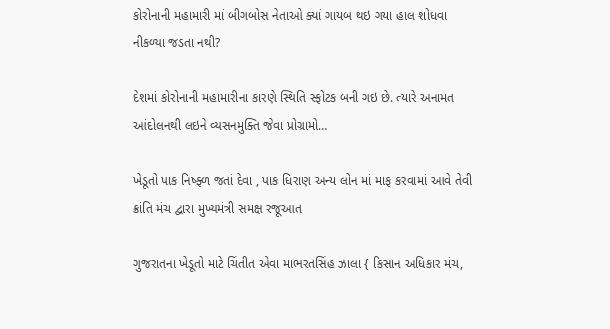કોરોનાની મહામારી માં બીગબોસ નેતાઓ ક્યાં ગાયબ થઇ ગયા હાલ શોધવા નીકળ્યા જડતા નથી?

દેશમાં કોરોનાની મહામારીના કારણે સ્થિતિ સ્ફોટક બની ગઇ છે. ત્યારે અનામત આંદોલનથી લઇને વ્યસનમુક્તિ જેવા પ્રોગ્રામો…

ખેડૂતો પાક નિષ્ફ્ળ જતાં દેવા , પાક ધિરાણ અન્ય લોન માં માફ કરવામાં આવે તેવી ક્રાંતિ મંચ દ્વારા મુખ્યમંત્રી સમક્ષ રજૂઆત

ગુજરાતના ખેડૂતો માટે ચિંતીત એવા માભરતસિંહ ઝાલા { કિસાન અધિકાર મંચ,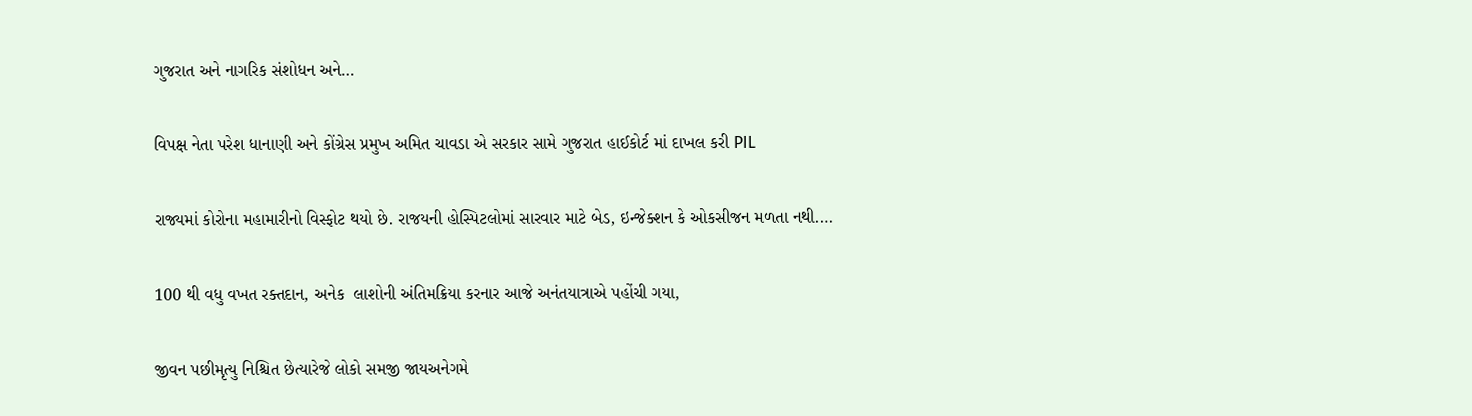ગુજરાત અને નાગરિક સંશોધન અને…

વિપક્ષ નેતા પરેશ ધાનાણી અને કોંગ્રેસ પ્રમુખ અમિત ચાવડા એ સરકાર સામે ગુજરાત હાઈકોર્ટ માં દાખલ કરી PIL

રાજ્યમાં કોરોના મહામારીનો વિસ્ફોટ થયો છે. રાજયની હોસ્પિટલોમાં સારવાર માટે બેડ, ઇન્જેક્શન કે ઓકસીજન મળતા નથી.…

100 થી વધુ વખત રક્તદાન, અનેક  લાશોની અંતિમક્રિયા કરનાર આજે અનંતયાત્રાએ પહોંચી ગયા,

જીવન પછીમૃત્યુ નિશ્ચિત છેત્યારેજે લોકો સમજી જાયઅનેગમે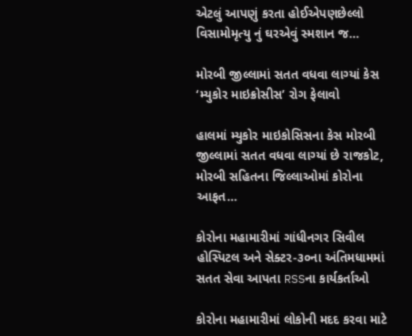એટલું આપણું કરતા હોઈએપણછેલ્લો વિસામોમૃત્યુ નું ઘરએવું સ્મશાન જ…

મોરબી જીલ્લામાં સતત વધવા લાગ્યાં કેસ ‘મ્યુકોર માઇક્રોસીસ’ રોગ ફેલાવો

હાલમાં મ્યુકોર માઇકોસિસના કેસ મોરબી જીલ્લામાં સતત વધવા લાગ્યાં છે રાજકોટ, મોરબી સહિતના જિલ્લાઓમાં કોરોના આફત…

કોરોના મહામારીમાં ગાંધીનગર સિવીલ હોસ્પિટલ અને સેક્ટર-૩૦ના અંતિમધામમાં સતત સેવા આપતા RSSના કાર્યકર્તાઓ

કોરોના મહામારીમાં લોકોની મદદ કરવા માટે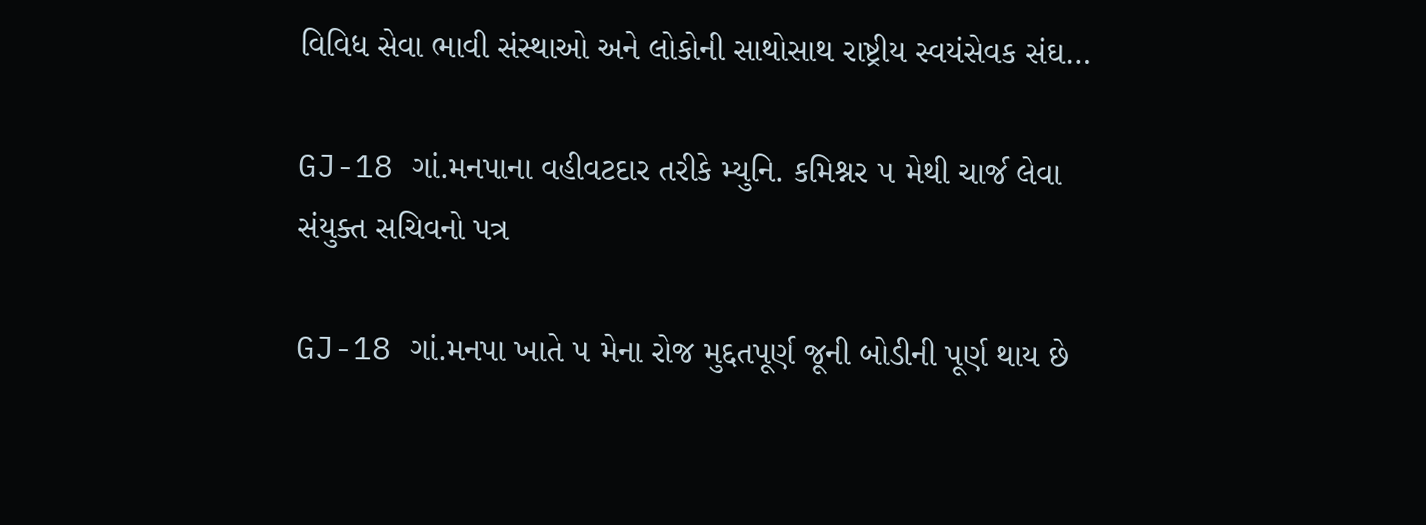વિવિધ સેવા ભાવી સંસ્થાઓ અને લોકોની સાથોસાથ રાષ્ટ્રીય સ્વયંસેવક સંઘ…

GJ-18 ગાં.મનપાના વહીવટદાર તરીકે મ્યુનિ. કમિશ્નર ૫ મેથી ચાર્જ લેવા સંયુક્ત સચિવનો પત્ર

GJ-18 ગાં.મનપા ખાતે ૫ મેના રોજ મુદ્દતપૂર્ણ જૂની બોડીની પૂર્ણ થાય છે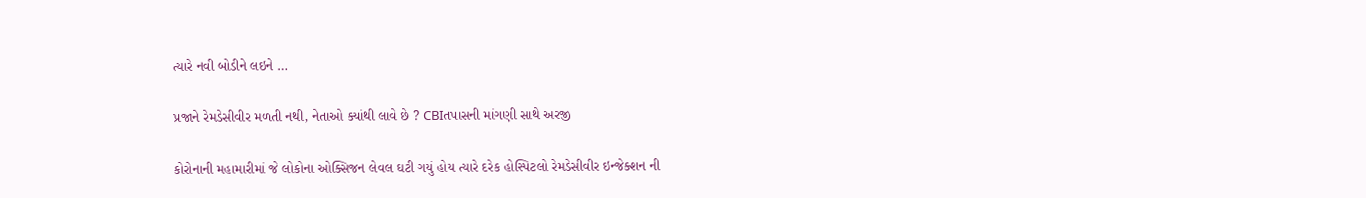ત્યારે નવી બોડીને લઇને …

પ્રજાને રેમડેસીવીર મળતી નથી, નેતાઓ ક્યાંથી લાવે છે ? CBIતપાસની માંગણી સાથે અરજી

કોરોનાની મહામારીમાં જે લોકોના ઓક્સિજન લેવલ ઘટી ગયું હોય ત્યારે દરેક હોસ્પિટલો રેમડેસીવીર ઇન્જેક્શન ની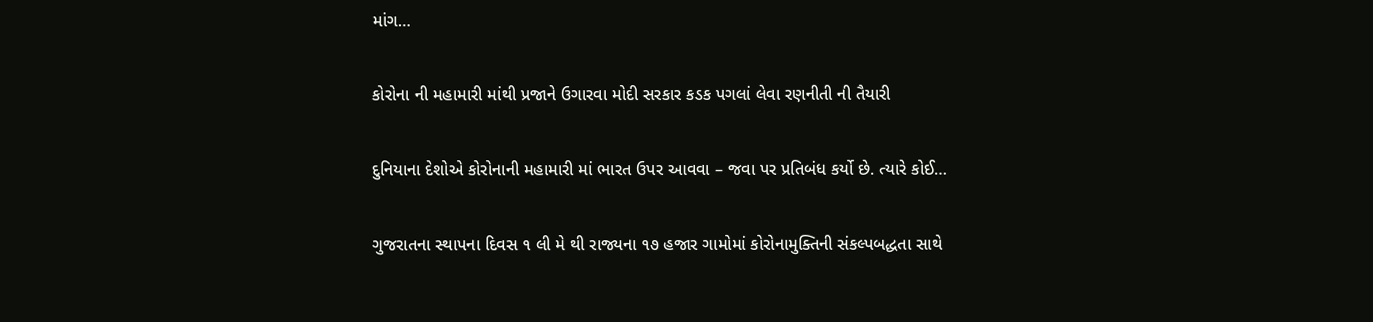માંગ…

કોરોના ની મહામારી માંથી પ્રજાને ઉગારવા મોદી સરકાર કડક પગલાં લેવા રણનીતી ની તૈયારી

દુનિયાના દેશોએ કોરોનાની મહામારી માં ભારત ઉપર આવવા – જવા પર પ્રતિબંધ કર્યો છે. ત્યારે કોઈ…

ગુજરાતના સ્થાપના દિવસ ૧ લી મે થી રાજ્યના ૧૭ હજાર ગામોમાં કોરોનામુક્તિની સંકલ્પબદ્ધતા સાથે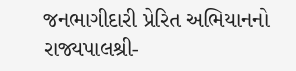જનભાગીદારી પ્રેરિત અભિયાનનો રાજ્યપાલશ્રી-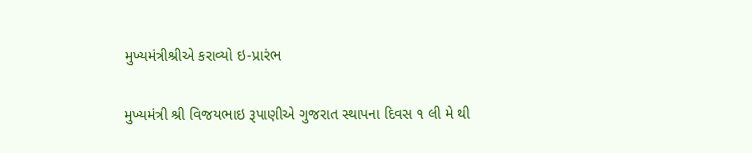મુખ્યમંત્રીશ્રીએ કરાવ્યો ઇ-પ્રારંભ

મુખ્યમંત્રી શ્રી વિજયભાઇ રૂપાણીએ ગુજરાત સ્થાપના દિવસ ૧ લી મે થી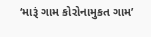‘મારૂં ગામ કોરોનામુકત ગામ’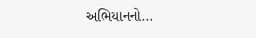અભિયાનનો…